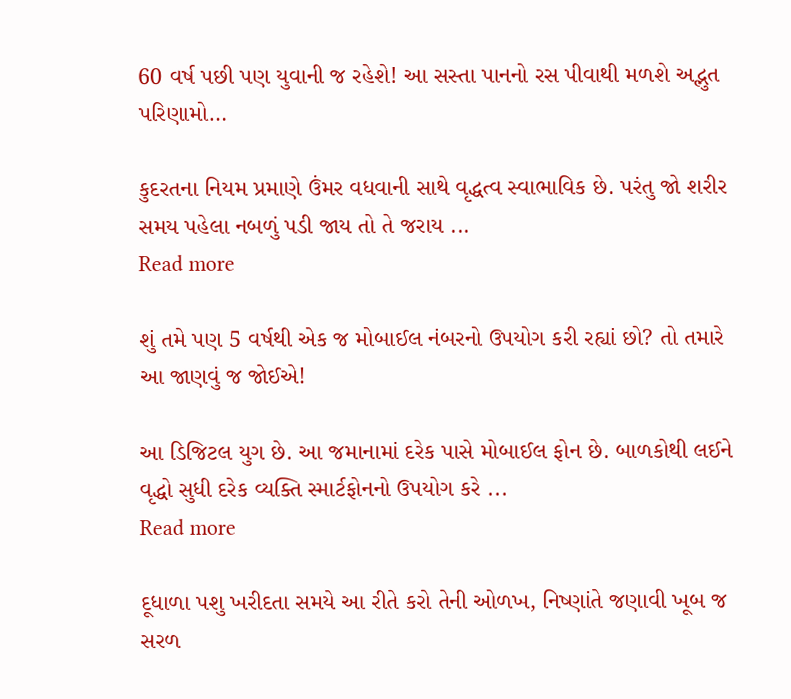60 વર્ષ પછી પણ યુવાની જ રહેશે! આ સસ્તા પાનનો રસ પીવાથી મળશે અદ્ભુત પરિણામો…

કુદરતના નિયમ પ્રમાણે ઉંમર વધવાની સાથે વૃદ્ધત્વ સ્વાભાવિક છે. પરંતુ જો શરીર સમય પહેલા નબળું પડી જાય તો તે જરાય ...
Read more

શું તમે પણ 5 વર્ષથી એક જ મોબાઈલ નંબરનો ઉપયોગ કરી રહ્યાં છો? તો તમારે આ જાણવું જ જોઈએ!

આ ડિજિટલ યુગ છે. આ જમાનામાં દરેક પાસે મોબાઈલ ફોન છે. બાળકોથી લઈને વૃદ્ધો સુધી દરેક વ્યક્તિ સ્માર્ટફોનનો ઉપયોગ કરે ...
Read more

દૂધાળા પશુ ખરીદતા સમયે આ રીતે કરો તેની ઓળખ, નિષ્ણાંતે જણાવી ખૂબ જ સરળ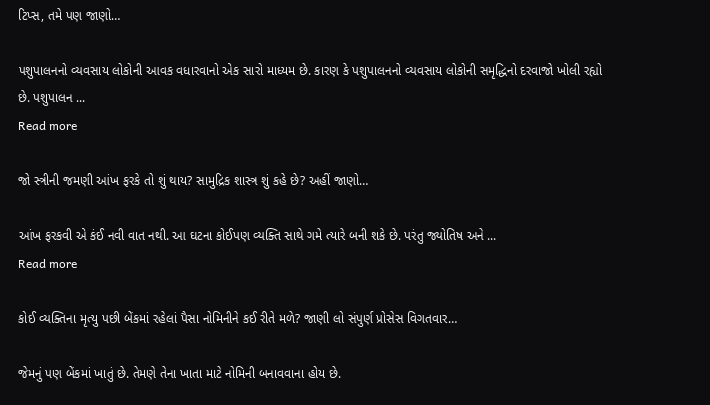ટિપ્સ, તમે પણ જાણો…

પશુપાલનનો વ્યવસાય લોકોની આવક વધારવાનો એક સારો માધ્યમ છે. કારણ કે પશુપાલનનો વ્યવસાય લોકોની સમૃદ્ધિનો દરવાજો ખોલી રહ્યો છે. પશુપાલન ...
Read more

જો સ્ત્રીની જમણી આંખ ફરકે તો શું થાય? સામુદ્રિક શાસ્ત્ર શું કહે છે? અહીં જાણો…

આંખ ફરકવી એ કંઈ નવી વાત નથી. આ ઘટના કોઈપણ વ્યક્તિ સાથે ગમે ત્યારે બની શકે છે. પરંતુ જ્યોતિષ અને ...
Read more

કોઈ વ્યક્તિના મૃત્યુ પછી બેંકમાં રહેલાં પૈસા નોમિનીને કઈ રીતે મળે? જાણી લો સંપુર્ણ પ્રોસેસ વિગતવાર…

જેમનું પણ બેંકમાં ખાતું છે. તેમણે તેના ખાતા માટે નોમિની બનાવવાના હોય છે.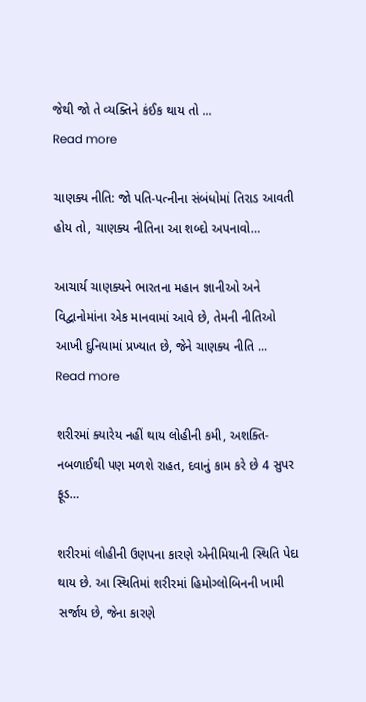જેથી જો તે વ્યક્તિને કંઈક થાય તો ...
Read more

ચાણક્ય નીતિ: જો પતિ-પત્નીના સંબંધોમાં તિરાડ આવતી હોય તો, ચાણક્ય નીતિના આ શબ્દો અપનાવો…

આચાર્ય ચાણક્યને ભારતના મહાન જ્ઞાનીઓ અને વિદ્વાનોમાંના એક માનવામાં આવે છે, તેમની નીતિઓ આખી દુનિયામાં પ્રખ્યાત છે, જેને ચાણક્ય નીતિ ...
Read more

શરીરમાં ક્યારેય નહીં થાય લોહીની કમી, અશક્તિ-નબળાઈથી પણ મળશે રાહત, દવાનું કામ કરે છે 4 સુપર ફૂડ…

શરીરમાં લોહીની ઉણપના કારણે એનીમિયાની સ્થિતિ પેદા થાય છે. આ સ્થિતિમાં શરીરમાં હિમોગ્લોબિનની ખામી સર્જાય છે, જેના કારણે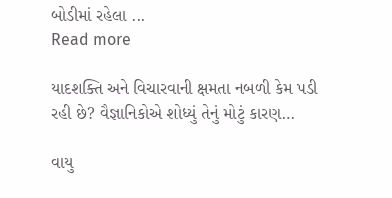બોડીમાં રહેલા ...
Read more

યાદશક્તિ અને વિચારવાની ક્ષમતા નબળી કેમ પડી રહી છે? વૈજ્ઞાનિકોએ શોધ્યું તેનું મોટું કારણ…

વાયુ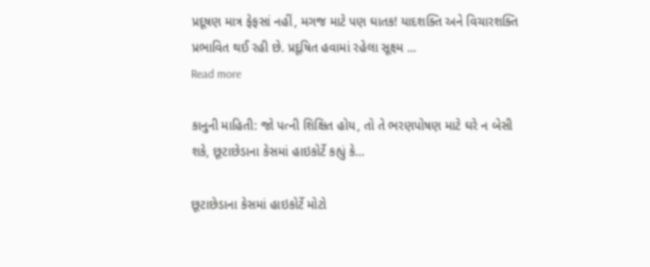પ્રદૂષણ માત્ર ફેફસાં નહીં, મગજ માટે પણ ઘાતક! યાદશક્તિ અને વિચારશક્તિ પ્રભાવિત થઈ રહી છે. પ્રદૂષિત હવામાં રહેલા સૂક્ષ્‍મ ...
Read more

કાનુની માહિતી: જો પત્ની શિક્ષિત હોય, તો તે ભરણપોષણ માટે ઘરે ન બેસી શકે, છૂટાછેડાના કેસમાં હાઇકોર્ટે કહ્યું કે…

છૂટાછેડાના કેસમાં હાઇકોર્ટે મોટો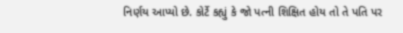નિર્ણય આપ્યો છે. કોર્ટે કહ્યું કે જો પત્ની શિક્ષિત હોય તો તે પતિ પર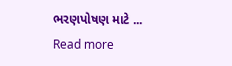ભરણપોષણ માટે ...
Read more